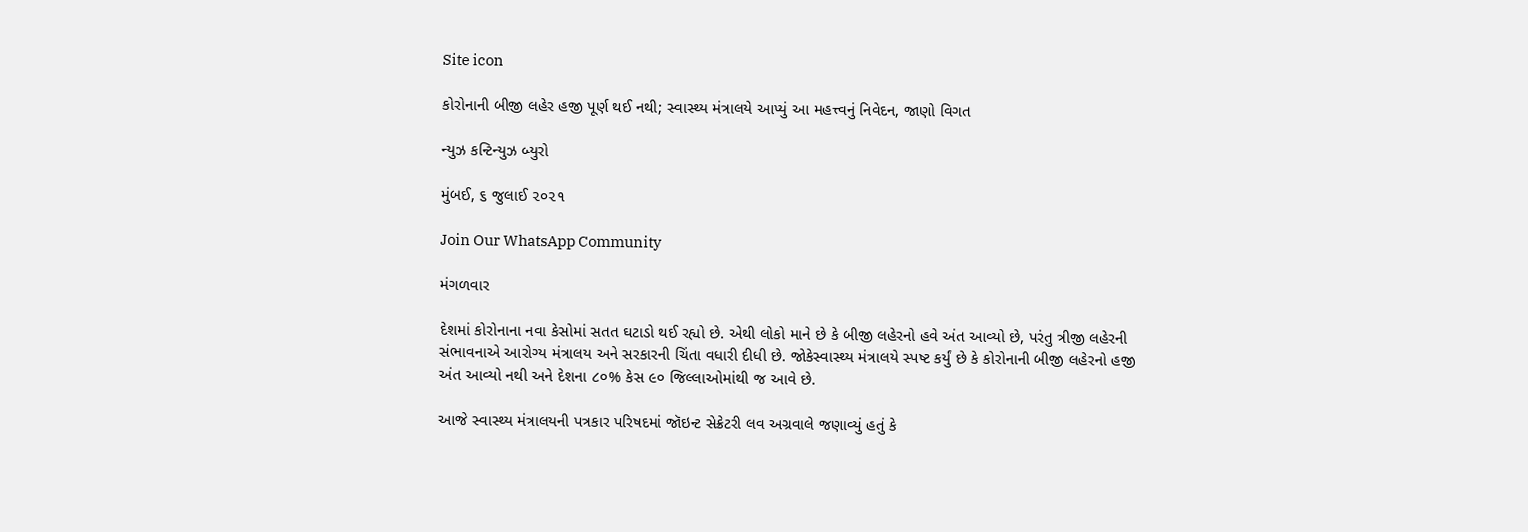Site icon

કોરોનાની બીજી લહેર હજી પૂર્ણ થઈ નથી; સ્વાસ્થ્ય મંત્રાલયે આપ્યું આ મહત્ત્વનું નિવેદન, જાણો વિગત

ન્યુઝ કન્ટિન્યુઝ બ્યુરો

મુંબઈ, ૬ જુલાઈ ૨૦૨૧

Join Our WhatsApp Community

મંગળવાર

દેશમાં કોરોનાના નવા કેસોમાં સતત ઘટાડો થઈ રહ્યો છે. એથી લોકો માને છે કે બીજી લહેરનો હવે અંત આવ્યો છે, પરંતુ ત્રીજી લહેરની સંભાવનાએ આરોગ્ય મંત્રાલય અને સરકારની ચિંતા વધારી દીધી છે. જોકેસ્વાસ્થ્ય મંત્રાલયે સ્પષ્ટ કર્યું છે કે કોરોનાની બીજી લહેરનો હજી અંત આવ્યો નથી અને દેશના ૮૦% કેસ ૯૦ જિલ્લાઓમાંથી જ આવે છે.

આજે સ્વાસ્થ્ય મંત્રાલયની પત્રકાર પરિષદમાં જૉઇન્ટ સેક્રેટરી લવ અગ્રવાલે જણાવ્યું હતું કે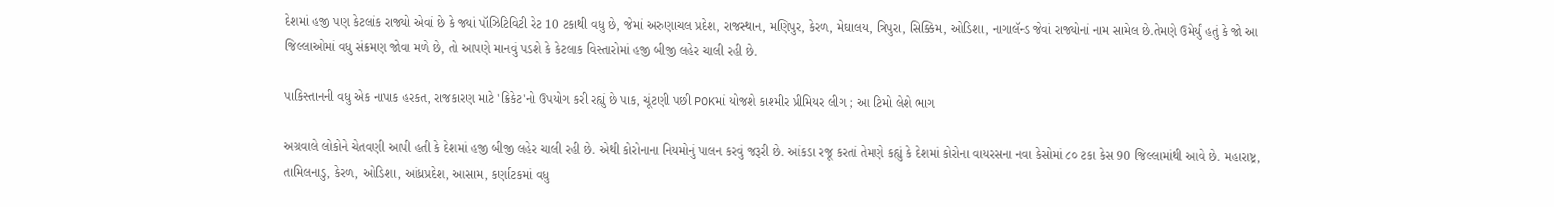દેશમાં હજી પણ કેટલાંક રાજ્યો એવાં છે કે જ્યાં પૉઝિટિવિટી રેટ 10 ટકાથી વધુ છે, જેમાં અરુણાચલ પ્રદેશ, રાજસ્થાન, મણિપુર, કેરળ, મેઘાલય, ત્રિપુરા, સિક્કિમ, ઓડિશા, નાગાલૅન્ડ જેવાં રાજ્યોનાં નામ સામેલ છે.તેમણે ઉમેર્યું હતું કે જો આ જિલ્લાઓમાં વધુ સંક્રમણ જોવા મળે છે, તો આપણે માનવું પડશે કે કેટલાક વિસ્તારોમાં હજી બીજી લહેર ચાલી રહી છે.

પાકિસ્તાનની વધુ એક નાપાક હરકત, રાજકારણ માટે 'ક્રિકેટ'નો ઉપયોગ કરી રહ્યું છે પાક, ચૂંટણી પછી POKમાં યોજશે કાશ્મીર પ્રીમિયર લીગ ; આ ટિમો લેશે ભાગ

અગ્રવાલે લોકોને ચેતવણી આપી હતી કે દેશમાં હજી બીજી લહેર ચાલી રહી છે. એથી કોરોનાના નિયમોનું પાલન કરવું જરૂરી છે. આંકડા રજૂ કરતાં તેમણે કહ્યું કે દેશમાં કોરોના વાયરસના નવા કેસોમાં ૮૦ ટકા કેસ 90 જિલ્લામાંથી આવે છે. મહારાષ્ટ્ર, તામિલનાડુ, કેરળ, ઓડિશા, આંધ્રપ્રદેશ, આસામ, કર્ણાટકમાં વધુ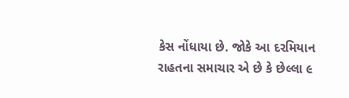કેસ નોંધાયા છે. જોકે આ દરમિયાન રાહતના સમાચાર એ છે કે છેલ્લા ૯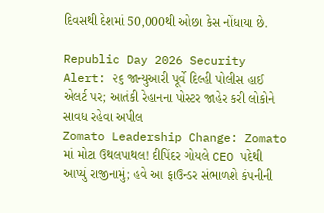દિવસથી દેશમાં 50,000થી ઓછા કેસ નોંધાયા છે.

Republic Day 2026 Security Alert: ૨૬ જાન્યુઆરી પૂર્વે દિલ્હી પોલીસ હાઈ એલર્ટ પર; આતંકી રેહાનના પોસ્ટર જાહેર કરી લોકોને સાવધ રહેવા અપીલ
Zomato Leadership Change: Zomato માં મોટા ઉથલપાથલ! દીપિંદર ગોયલે CEO પદેથી આપ્યું રાજીનામું; હવે આ ફાઉન્ડર સંભાળશે કંપનીની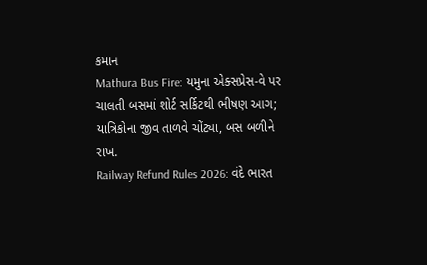કમાન
Mathura Bus Fire: યમુના એક્સપ્રેસ-વે પર ચાલતી બસમાં શોર્ટ સર્કિટથી ભીષણ આગ; યાત્રિકોના જીવ તાળવે ચોંટ્યા, બસ બળીને રાખ.
Railway Refund Rules 2026: વંદે ભારત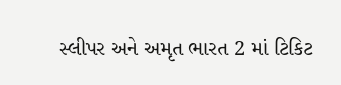સ્લીપર અને અમૃત ભારત 2 માં ટિકિટ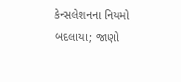કેન્સલેશનના નિયમો બદલાયા; જાણો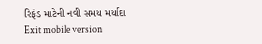રિફંડ માટેની નવી સમય મર્યાદા
Exit mobile version